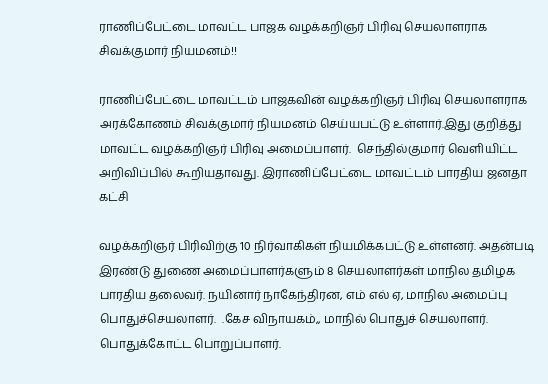ராணிப்பேட்டை மாவட்ட பாஜக வழக்கறிஞர் பிரிவு செயலாளராக சிவக்குமார் நியமனம்!!

ராணிப்பேட்டை மாவட்டம் பாஜகவின் வழக்கறிஞர் பிரிவு செயலாளராக அரக்கோணம் சிவக்குமார் நியமனம் செய்யபட்டு உள்ளார்.இது குறித்து மாவட்ட வழக்கறிஞர் பிரிவு அமைப்பாளர்.  செந்தில்குமார் வெளியிட்ட அறிவிப்பில் கூறியதாவது. இராணிப்பேட்டை மாவட்டம் பாரதிய ஜனதா கட்சி

வழக்கறிஞர் பிரிவிற்கு 10 நிர்வாகிகள் நியமிக்கபட்டு உள்ளனர். அதன்படி இரண்டு துணை அமைப்பாளர்களும் 8 செயலாளர்கள் மாநில தமிழக பாரதிய தலைவர். நயினார் நாகேந்திரன, எம் எல் ஏ, மாநில அமைப்பு பொதுச்செயலாளர்.  .கேச விநாயகம்,, மாநில் பொதுச் செயலாளர். பொதுக்கோட்ட பொறுப்பாளர்.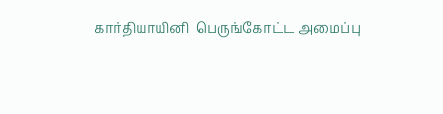கார்தியாயினி  பெருங்கோட்ட அமைப்பு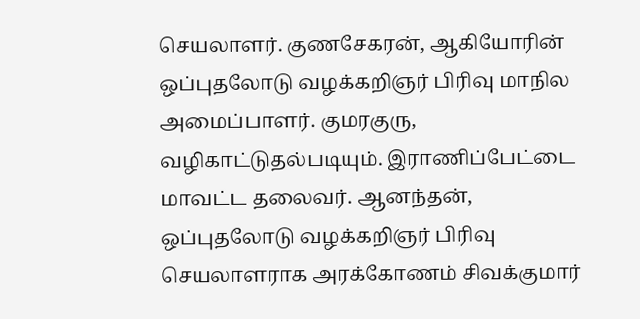செயலாளர். குணசேகரன், ஆகியோரின் ஒப்புதலோடு வழக்கறிஞர் பிரிவு மாநில அமைப்பாளர். குமரகுரு,  வழிகாட்டுதல்படியும். இராணிப்பேட்டை மாவட்ட தலைவர். ஆனந்தன், ஒப்புதலோடு வழக்கறிஞர் பிரிவு செயலாளராக அரக்கோணம் சிவக்குமார்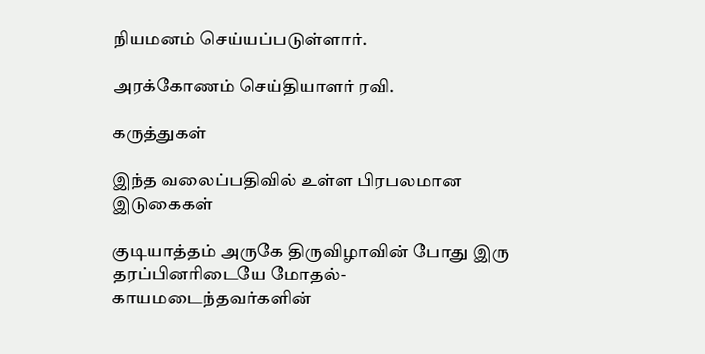நியமனம் செய்யப்படுள்ளார்.

அரக்கோணம் செய்தியாளர் ரவி.

கருத்துகள்

இந்த வலைப்பதிவில் உள்ள பிரபலமான இடுகைகள்

குடியாத்தம் அருகே திருவிழாவின் போது இரு தரப்பினரிடையே மோதல்- காயமடைந்தவர்களின்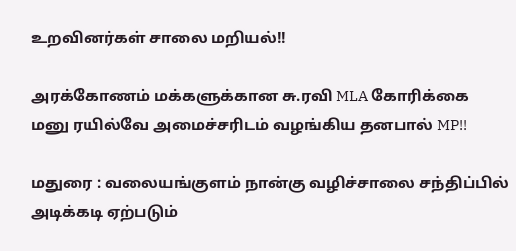உறவினர்கள் சாலை மறியல்!!

அரக்கோணம் மக்களுக்கான சு.ரவி MLA கோரிக்கை மனு ரயில்வே அமைச்சரிடம் வழங்கிய தனபால் MP!!

மதுரை : வலையங்குளம் நான்கு வழிச்சாலை சந்திப்பில் அடிக்கடி ஏற்படும்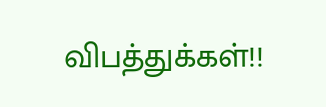விபத்துக்கள்!!